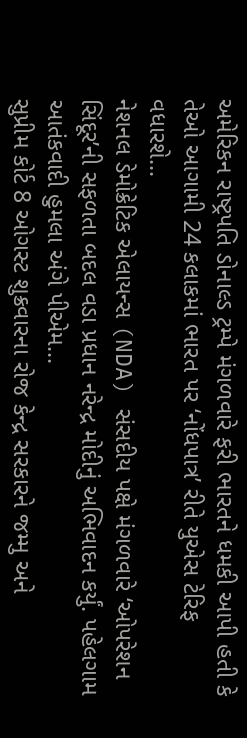અમેરિકન રાષ્ટ્રપતિ ડોનાલ્ડ ટ્રમ્પે મંગળવારે ફરી ભારતને ધમકી આપી હતી કે તેઓ આગામી 24 કલાકમાં ભારત પર ‘નોંધપાત્ર’ રીતે યુએસ ટેરિફ વધારશે...
નેશનલ ડેમોક્રેટિક એલાયન્સ (NDA) સંસદીય પક્ષે મંગળવારે ‘ઓપરેશન સિંદૂર’ની સફળતા બદલ વડા પ્રધાન નરેન્દ્ર મોદીનું અભિવાદન કર્યું. પહેલગામ આતંકવાદી હુમલા અંગે પીએમ...
સુપ્રીમ કોર્ટ 8 ઓગસ્ટ શુક્રવારના રોજ કેન્દ્ર સરકારને જમ્મુ અને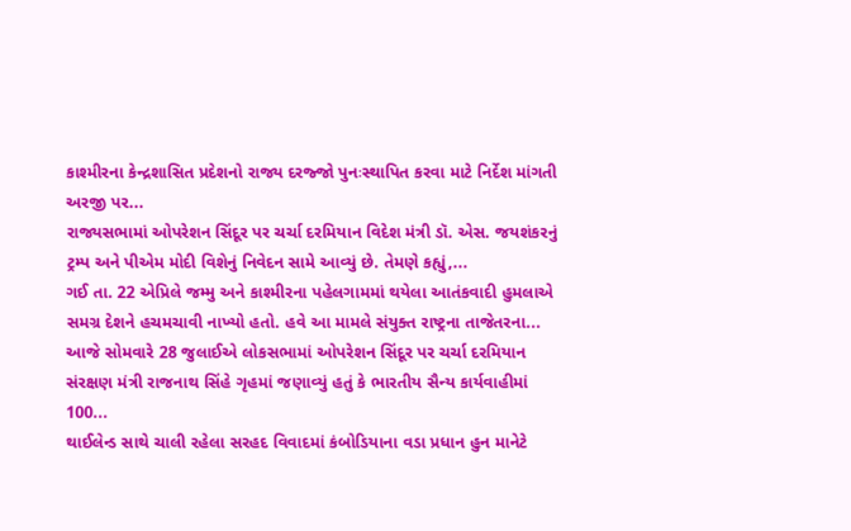કાશ્મીરના કેન્દ્રશાસિત પ્રદેશનો રાજ્ય દરજ્જો પુનઃસ્થાપિત કરવા માટે નિર્દેશ માંગતી અરજી પર...
રાજ્યસભામાં ઓપરેશન સિંદૂર પર ચર્ચા દરમિયાન વિદેશ મંત્રી ડૉ. એસ. જયશંકરનું ટ્રમ્પ અને પીએમ મોદી વિશેનું નિવેદન સામે આવ્યું છે. તેમણે કહ્યું,...
ગઈ તા. 22 એપ્રિલે જમ્મુ અને કાશ્મીરના પહેલગામમાં થયેલા આતંકવાદી હુમલાએ સમગ્ર દેશને હચમચાવી નાખ્યો હતો. હવે આ મામલે સંયુક્ત રાષ્ટ્રના તાજેતરના...
આજે સોમવારે 28 જુલાઈએ લોકસભામાં ઓપરેશન સિંદૂર પર ચર્ચા દરમિયાન સંરક્ષણ મંત્રી રાજનાથ સિંહે ગૃહમાં જણાવ્યું હતું કે ભારતીય સૈન્ય કાર્યવાહીમાં 100...
થાઈલેન્ડ સાથે ચાલી રહેલા સરહદ વિવાદમાં કંબોડિયાના વડા પ્રધાન હુન માનેટે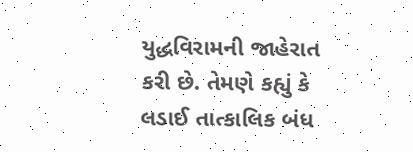યુદ્ધવિરામની જાહેરાત કરી છે. તેમણે કહ્યું કે લડાઈ તાત્કાલિક બંધ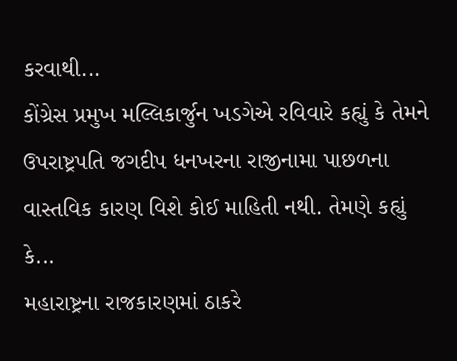કરવાથી...
કોંગ્રેસ પ્રમુખ મલ્લિકાર્જુન ખડગેએ રવિવારે કહ્યું કે તેમને ઉપરાષ્ટ્રપતિ જગદીપ ધનખરના રાજીનામા પાછળના વાસ્તવિક કારણ વિશે કોઈ માહિતી નથી. તેમણે કહ્યું કે...
મહારાષ્ટ્રના રાજકારણમાં ઠાકરે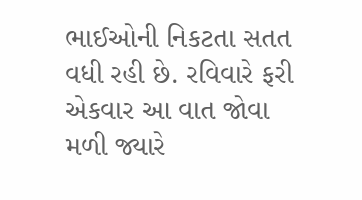ભાઈઓની નિકટતા સતત વધી રહી છે. રવિવારે ફરી એકવાર આ વાત જોવા મળી જ્યારે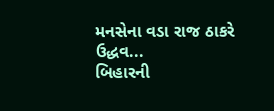મનસેના વડા રાજ ઠાકરે ઉદ્ધવ...
બિહારની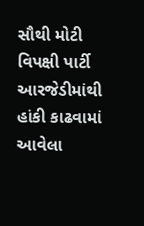સૌથી મોટી વિપક્ષી પાર્ટી આરજેડીમાંથી હાંકી કાઢવામાં આવેલા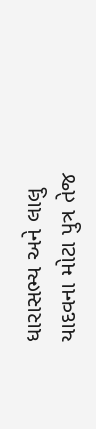ધારાસભ્ય અને લાલુ યાદવના મોટા પુત્ર તેજ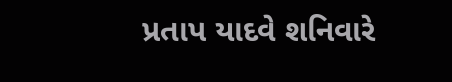પ્રતાપ યાદવે શનિવારે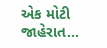એક મોટી જાહેરાત...